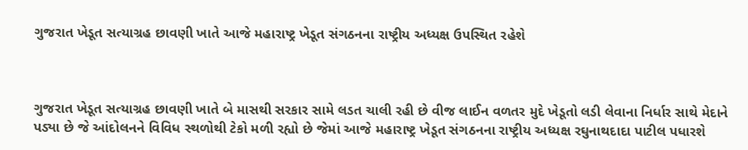ગુજરાત ખેડૂત સત્યાગ્રહ છાવણી ખાતે આજે મહારાષ્ટ્ર ખેડૂત સંગઠનના રાષ્ટ્રીય અધ્યક્ષ ઉપસ્થિત રહેશે



ગુજરાત ખેડૂત સત્યાગ્રહ છાવણી ખાતે બે માસથી સરકાર સામે લડત ચાલી રહી છે વીજ લાઈન વળતર મુદે ખેડૂતો લડી લેવાના નિર્ધાર સાથે મેદાને પડ્યા છે જે આંદોલનને વિવિધ સ્થળોથી ટેકો મળી રહ્યો છે જેમાં આજે મહારાષ્ટ્ર ખેડૂત સંગઠનના રાષ્ટ્રીય અધ્યક્ષ રઘુનાથદાદા પાટીલ પધારશે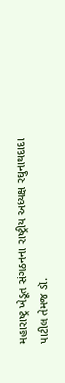મહારાષ્ટ્ર ખેડૂત સંગઠનના રાષ્ટ્રીય અધ્યક્ષ રઘુનાથદાદા પાટીલ તેમજ ડૉ.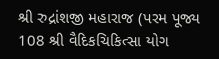શ્રી રુદ્રાંશજી મહારાજ (પરમ પૂજ્ય 108 શ્રી વૈદિકચિકિત્સા યોગ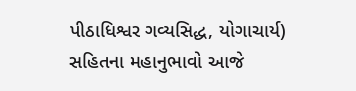પીઠાધિશ્વર ગવ્યસિદ્ધ, યોગાચાર્ય) સહિતના મહાનુભાવો આજે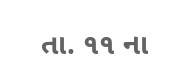તા. ૧૧ ના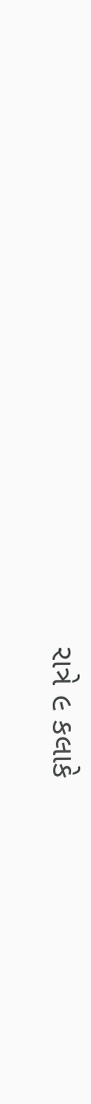રાત્રે ૯ કલાકે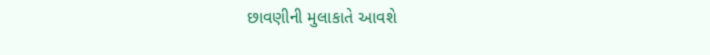છાવણીની મુલાકાતે આવશે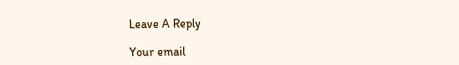Leave A Reply

Your email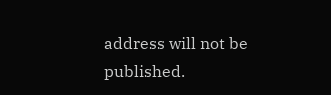address will not be published.